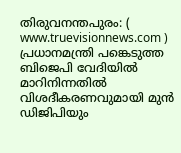തിരുവനന്തപുരം: ( www.truevisionnews.com ) പ്രധാനമന്ത്രി പങ്കെടുത്ത ബിജെപി വേദിയിൽ മാറിനിന്നതിൽ വിശദീകരണവുമായി മുൻ ഡിജിപിയും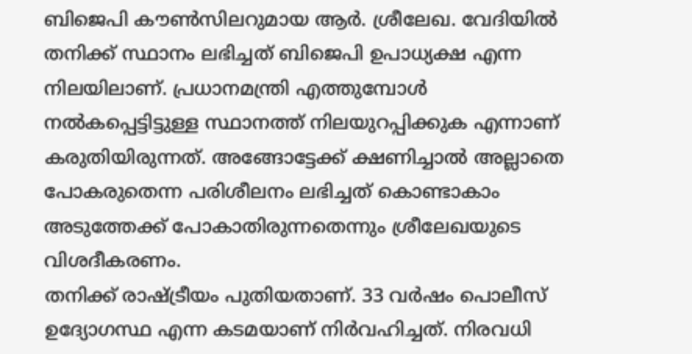ബിജെപി കൗൺസിലറുമായ ആർ. ശ്രീലേഖ. വേദിയിൽ തനിക്ക് സ്ഥാനം ലഭിച്ചത് ബിജെപി ഉപാധ്യക്ഷ എന്ന നിലയിലാണ്. പ്രധാനമന്ത്രി എത്തുമ്പോൾ നൽകപ്പെട്ടിട്ടുള്ള സ്ഥാനത്ത് നിലയുറപ്പിക്കുക എന്നാണ് കരുതിയിരുന്നത്. അങ്ങോട്ടേക്ക് ക്ഷണിച്ചാൽ അല്ലാതെ പോകരുതെന്ന പരിശീലനം ലഭിച്ചത് കൊണ്ടാകാം അടുത്തേക്ക് പോകാതിരുന്നതെന്നും ശ്രീലേഖയുടെ വിശദീകരണം.
തനിക്ക് രാഷ്ട്രീയം പുതിയതാണ്. 33 വർഷം പൊലീസ് ഉദ്യോഗസ്ഥ എന്ന കടമയാണ് നിർവഹിച്ചത്. നിരവധി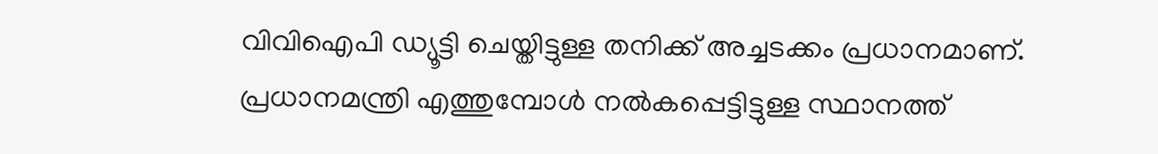വിവിഐപി ഡ്യൂട്ടി ചെയ്തിട്ടുള്ള തനിക്ക് അച്ചടക്കം പ്രധാനമാണ്. പ്രധാനമന്ത്രി എത്തുമ്പോൾ നൽകപ്പെട്ടിട്ടുള്ള സ്ഥാനത്ത്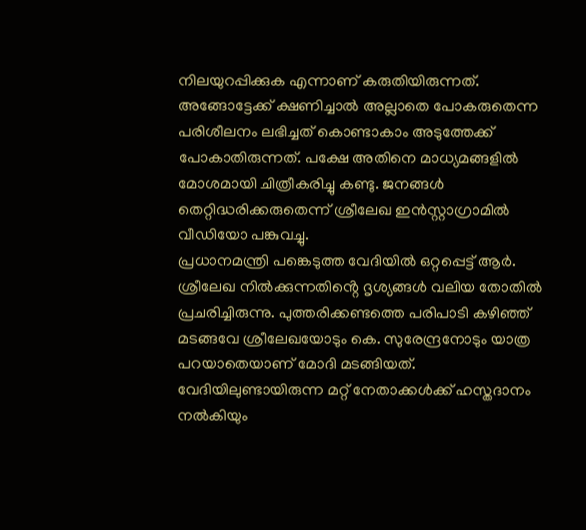നിലയുറപ്പിക്കുക എന്നാണ് കരുതിയിരുന്നത്.
അങ്ങോട്ടേക്ക് ക്ഷണിച്ചാൽ അല്ലാതെ പോകരുതെന്ന പരിശീലനം ലഭിച്ചത് കൊണ്ടാകാം അടുത്തേക്ക് പോകാതിരുന്നത്. പക്ഷേ അതിനെ മാധ്യമങ്ങളിൽ മോശമായി ചിത്രീകരിച്ചു കണ്ടു. ജനങ്ങൾ തെറ്റിദ്ധരിക്കരുതെന്ന് ശ്രീലേഖ ഇൻസ്റ്റാഗ്രാമിൽ വീഡിയോ പങ്കുവച്ചു.
പ്രധാനമന്ത്രി പങ്കെടുത്ത വേദിയിൽ ഒറ്റപ്പെട്ട് ആർ. ശ്രീലേഖ നിൽക്കുന്നതിൻ്റെ ദൃശ്യങ്ങൾ വലിയ തോതിൽ പ്രചരിച്ചിരുന്നു. പുത്തരിക്കണ്ടത്തെ പരിപാടി കഴിഞ്ഞ് മടങ്ങവേ ശ്രീലേഖയോടും കെ. സുരേന്ദ്രനോടും യാത്ര പറയാതെയാണ് മോദി മടങ്ങിയത്.
വേദിയിലുണ്ടായിരുന്ന മറ്റ് നേതാക്കൾക്ക് ഹസ്തദാനം നൽകിയും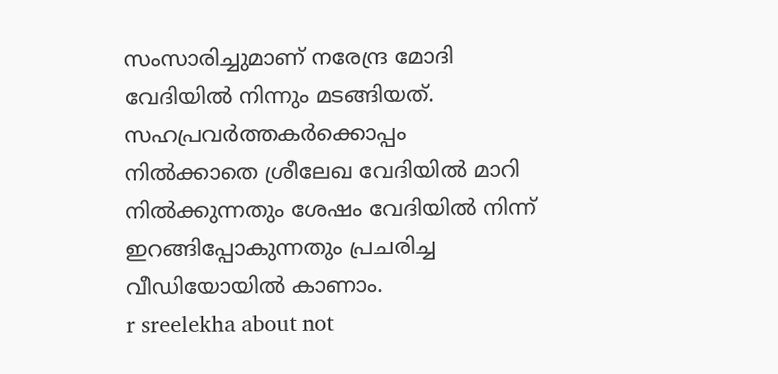സംസാരിച്ചുമാണ് നരേന്ദ്ര മോദി വേദിയിൽ നിന്നും മടങ്ങിയത്. സഹപ്രവർത്തകർക്കൊപ്പം നിൽക്കാതെ ശ്രീലേഖ വേദിയിൽ മാറി നിൽക്കുന്നതും ശേഷം വേദിയിൽ നിന്ന് ഇറങ്ങിപ്പോകുന്നതും പ്രചരിച്ച വീഡിയോയിൽ കാണാം.
r sreelekha about not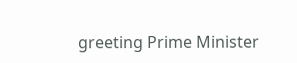greeting Prime Minister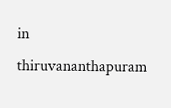in thiruvananthapuram